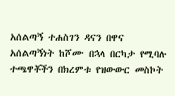አሰልጣኝ ተሐስገን ዳናን በዋና አሰልጣኝነት ከሾሙ በኋላ በርካታ የሚባሉ ተጫዋቾችን በክረምቱ የዝውውር መስኮት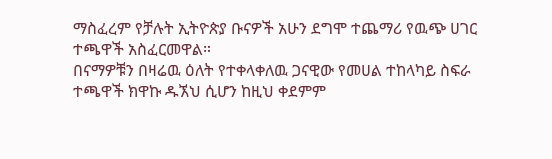ማስፈረም የቻሉት ኢትዮጵያ ቡናዎች አሁን ደግሞ ተጨማሪ የዉጭ ሀገር ተጫዋች አስፈርመዋል።
በናማዎቹን በዛሬዉ ዕለት የተቀላቀለዉ ጋናዊው የመሀል ተከላካይ ስፍራ ተጫዋች ክዋኩ ዱኧህ ሲሆን ከዚህ ቀደምም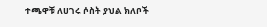ተጫዋቹ ለሀገሩ ሶስት ያህል ክለቦች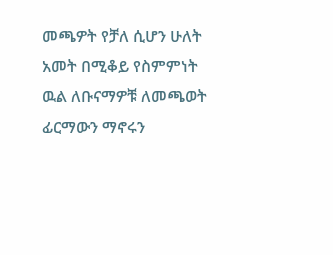መጫዎት የቻለ ሲሆን ሁለት አመት በሚቆይ የስምምነት ዉል ለቡናማዎቹ ለመጫወት ፊርማውን ማኖሩን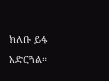ክለቡ ይፋ አድርጓል።